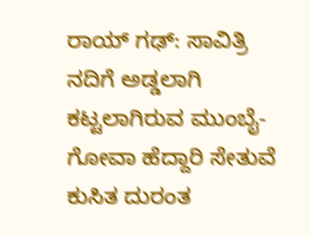ರಾಯ್ ಗಢ್: ಸಾವಿತ್ರಿ ನದಿಗೆ ಅಡ್ಡಲಾಗಿ ಕಟ್ಟಲಾಗಿರುವ ಮುಂಬೈ-ಗೋವಾ ಹೆದ್ದಾರಿ ಸೇತುವೆ ಕುಸಿತ ದುರಂತ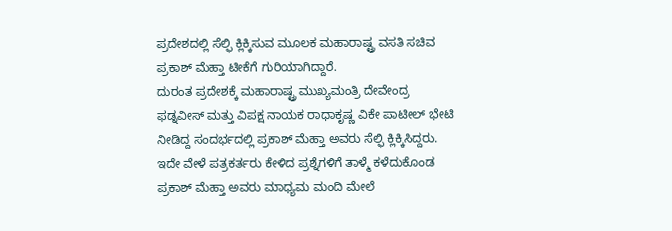ಪ್ರದೇಶದಲ್ಲಿ ಸೆಲ್ಫಿ ಕ್ಲಿಕ್ಕಿಸುವ ಮೂಲಕ ಮಹಾರಾಷ್ಟ್ರ ವಸತಿ ಸಚಿವ ಪ್ರಕಾಶ್ ಮೆಹ್ತಾ ಟೀಕೆಗೆ ಗುರಿಯಾಗಿದ್ದಾರೆ.
ದುರಂತ ಪ್ರದೇಶಕ್ಕೆ ಮಹಾರಾಷ್ಟ್ರ ಮುಖ್ಯಮಂತ್ರಿ ದೇವೇಂದ್ರ ಫಡ್ನವೀಸ್ ಮತ್ತು ವಿಪಕ್ಷ ನಾಯಕ ರಾಧಾಕೃಷ್ಣ ವಿಕೇ ಪಾಟೀಲ್ ಭೇಟಿ ನೀಡಿದ್ದ ಸಂದರ್ಭದಲ್ಲಿ ಪ್ರಕಾಶ್ ಮೆಹ್ತಾ ಅವರು ಸೆಲ್ಫಿ ಕ್ಲಿಕ್ಕಿಸಿದ್ದರು.
ಇದೇ ವೇಳೆ ಪತ್ರಕರ್ತರು ಕೇಳಿದ ಪ್ರಶ್ನೆಗಳಿಗೆ ತಾಳ್ಮೆ ಕಳೆದುಕೊಂಡ ಪ್ರಕಾಶ್ ಮೆಹ್ತಾ ಅವರು ಮಾಧ್ಯಮ ಮಂದಿ ಮೇಲೆ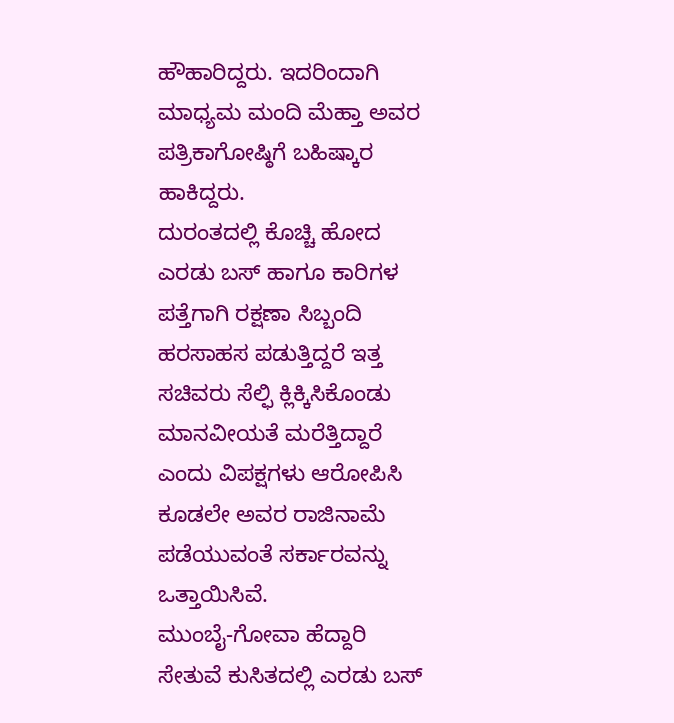ಹೌಹಾರಿದ್ದರು. ಇದರಿಂದಾಗಿ ಮಾಧ್ಯಮ ಮಂದಿ ಮೆಹ್ತಾ ಅವರ ಪತ್ರಿಕಾಗೋಷ್ಠಿಗೆ ಬಹಿಷ್ಕಾರ ಹಾಕಿದ್ದರು.
ದುರಂತದಲ್ಲಿ ಕೊಚ್ಚಿ ಹೋದ ಎರಡು ಬಸ್ ಹಾಗೂ ಕಾರಿಗಳ ಪತ್ತೆಗಾಗಿ ರಕ್ಷಣಾ ಸಿಬ್ಬಂದಿ ಹರಸಾಹಸ ಪಡುತ್ತಿದ್ದರೆ ಇತ್ತ ಸಚಿವರು ಸೆಲ್ಫಿ ಕ್ಲಿಕ್ಕಿಸಿಕೊಂಡು ಮಾನವೀಯತೆ ಮರೆತ್ತಿದ್ದಾರೆ ಎಂದು ವಿಪಕ್ಷಗಳು ಆರೋಪಿಸಿ ಕೂಡಲೇ ಅವರ ರಾಜಿನಾಮೆ ಪಡೆಯುವಂತೆ ಸರ್ಕಾರವನ್ನು ಒತ್ತಾಯಿಸಿವೆ.
ಮುಂಬೈ-ಗೋವಾ ಹೆದ್ದಾರಿ ಸೇತುವೆ ಕುಸಿತದಲ್ಲಿ ಎರಡು ಬಸ್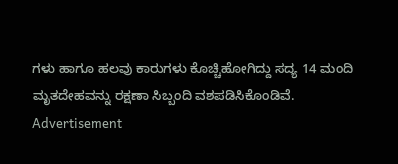ಗಳು ಹಾಗೂ ಹಲವು ಕಾರುಗಳು ಕೊಚ್ಚಿಹೋಗಿದ್ದು ಸದ್ಯ 14 ಮಂದಿ ಮೃತದೇಹವನ್ನು ರಕ್ಷಣಾ ಸಿಬ್ಬಂದಿ ವಶಪಡಿಸಿಕೊಂಡಿವೆ.
Advertisement